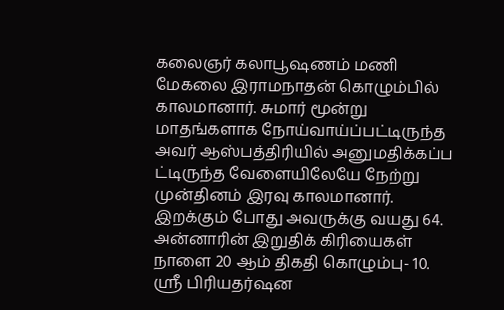கலைஞர் கலாபூஷணம் மணி மேகலை இராமநாதன் கொழும்பில் காலமானார். சுமார் மூன்று மாதங்களாக நோய்வாய்ப்பட்டிருந்த அவர் ஆஸ்பத்திரியில் அனுமதிக்கப்ப ட்டிருந்த வேளையிலேயே நேற்று முன்தினம் இரவு காலமானார்.
இறக்கும் போது அவருக்கு வயது 64. அன்னாரின் இறுதிக் கிரியைகள் நாளை 20 ஆம் திகதி கொழும்பு- 10. ஸ்ரீ பிரியதர்ஷன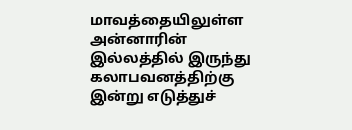மாவத்தையிலுள்ள அன்னாரின் இல்லத்தில் இருந்து கலாபவனத்திற்கு இன்று எடுத்துச்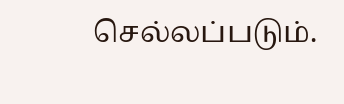செல்லப்படும்.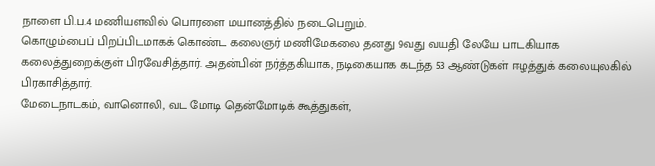நாளை பி.ப.4 மணியளவில் பொரளை மயானத்தில் நடைபெறும்.
கொழும்பைப் பிறப்பிடமாகக் கொண்ட கலைஞர் மணிமேகலை தனது 9வது வயதி லேயே பாடகியாக கலைத்துறைக்குள் பிரவேசித்தார். அதன்பின் நர்த்தகியாக, நடிகையாக கடந்த 53 ஆண்டுகள் ஈழத்துக் கலையுலகில் பிரகாசித்தார்.
மேடைநாடகம், வானொலி, வட மோடி தென்மோடிக் கூத்துகள்,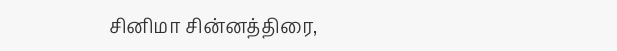சினிமா சின்னத்திரை,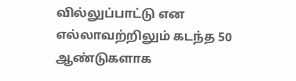வில்லுப்பாட்டு என எல்லாவற்றிலும் கடந்த 50 ஆண்டுகளாக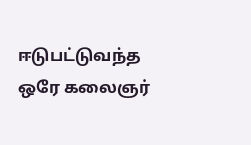ஈடுபட்டுவந்த ஒரே கலைஞர்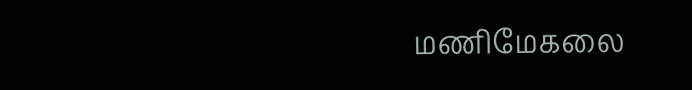மணிமேகலை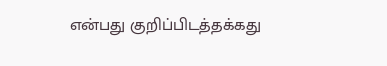என்பது குறிப்பிடத்தக்கது